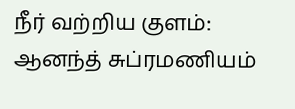நீர் வற்றிய குளம்: ஆனந்த் சுப்ரமணியம்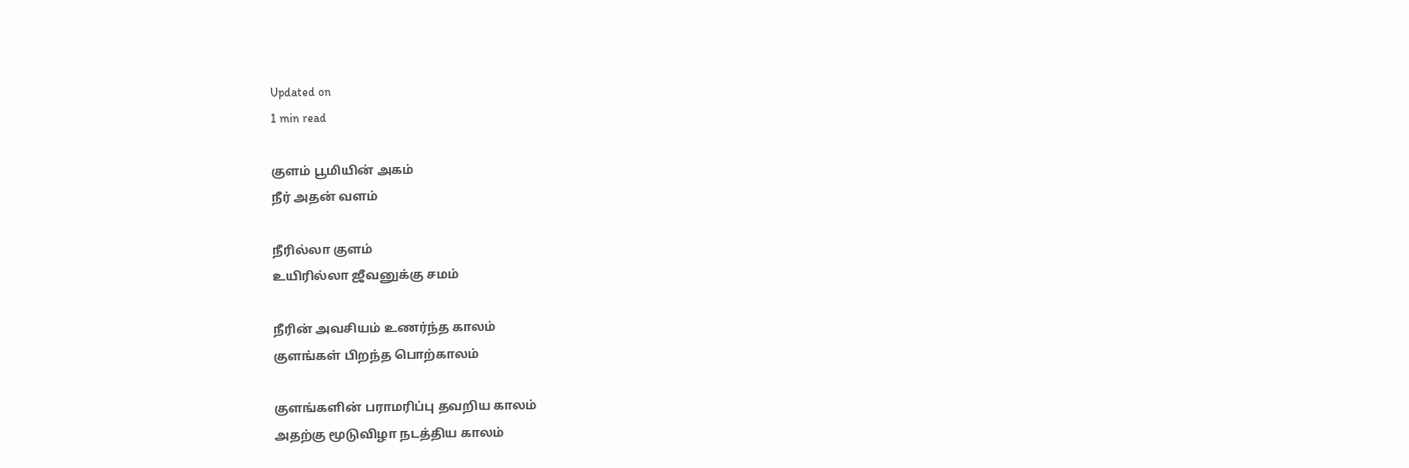Updated on
1 min read

குளம் பூமியின் அகம்
நீர் அதன் வளம்

நீரில்லா குளம்
உயிரில்லா ஜீவனுக்கு சமம்

நீரின் அவசியம் உணர்ந்த காலம்
குளங்கள் பிறந்த பொற்காலம்

குளங்களின் பராமரிப்பு தவறிய காலம்
அதற்கு மூடுவிழா நடத்திய காலம்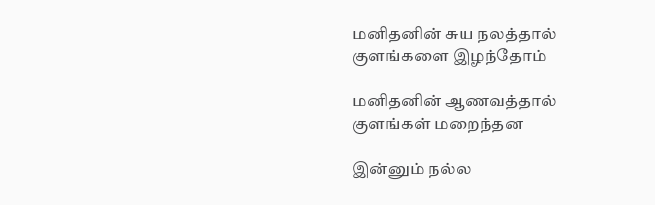மனிதனின் சுய நலத்தால்
குளங்களை இழந்தோம்

மனிதனின் ஆணவத்தால்
குளங்கள் மறைந்தன

இன்னும் நல்ல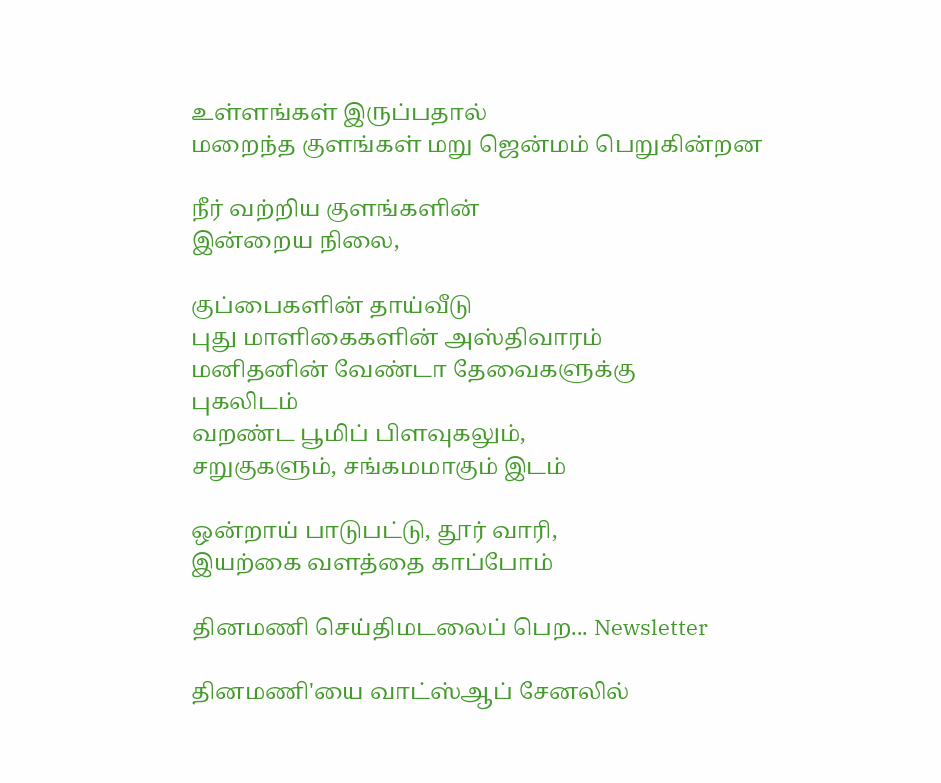உள்ளங்கள் இருப்பதால்
மறைந்த குளங்கள் மறு ஜென்மம் பெறுகின்றன

நீர் வற்றிய குளங்களின்
இன்றைய நிலை,

குப்பைகளின் தாய்வீடு
புது மாளிகைகளின் அஸ்திவாரம்
மனிதனின் வேண்டா தேவைகளுக்கு
புகலிடம்
வறண்ட பூமிப் பிளவுகலும்,
சறுகுகளும், சங்கமமாகும் இடம்

ஒன்றாய் பாடுபட்டு, தூர் வாரி,
இயற்கை வளத்தை காப்போம்

தினமணி செய்திமடலைப் பெற... Newsletter

தினமணி'யை வாட்ஸ்ஆப் சேனலில்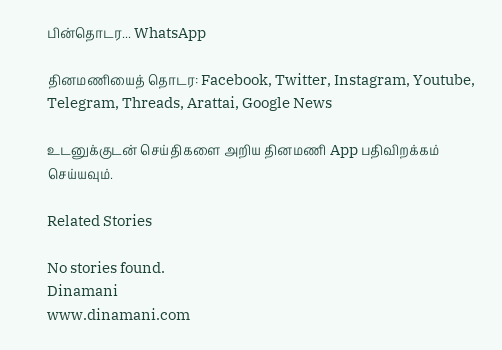பின்தொடர... WhatsApp

தினமணியைத் தொடர: Facebook, Twitter, Instagram, Youtube, Telegram, Threads, Arattai, Google News

உடனுக்குடன் செய்திகளை அறிய தினமணி App பதிவிறக்கம் செய்யவும்.

Related Stories

No stories found.
Dinamani
www.dinamani.com